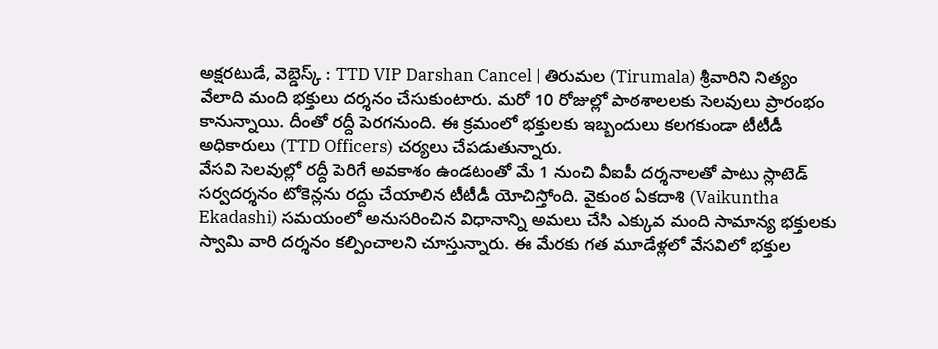అక్షరటుడే, వెబ్డెస్క్ : TTD VIP Darshan Cancel | తిరుమల (Tirumala) శ్రీవారిని నిత్యం వేలాది మంది భక్తులు దర్శనం చేసుకుంటారు. మరో 10 రోజుల్లో పాఠశాలలకు సెలవులు ప్రారంభం కానున్నాయి. దీంతో రద్దీ పెరగనుంది. ఈ క్రమంలో భక్తులకు ఇబ్బందులు కలగకుండా టీటీడీ అధికారులు (TTD Officers) చర్యలు చేపడుతున్నారు.
వేసవి సెలవుల్లో రద్దీ పెరిగే అవకాశం ఉండటంతో మే 1 నుంచి వీఐపీ దర్శనాలతో పాటు స్లాటెడ్ సర్వదర్శనం టోకెన్లను రద్దు చేయాలిన టీటీడీ యోచిస్తోంది. వైకుంఠ ఏకదాశి (Vaikuntha Ekadashi) సమయంలో అనుసరించిన విధానాన్ని అమలు చేసి ఎక్కువ మంది సామాన్య భక్తులకు స్వామి వారి దర్శనం కల్పించాలని చూస్తున్నారు. ఈ మేరకు గత మూడేళ్లలో వేసవిలో భక్తుల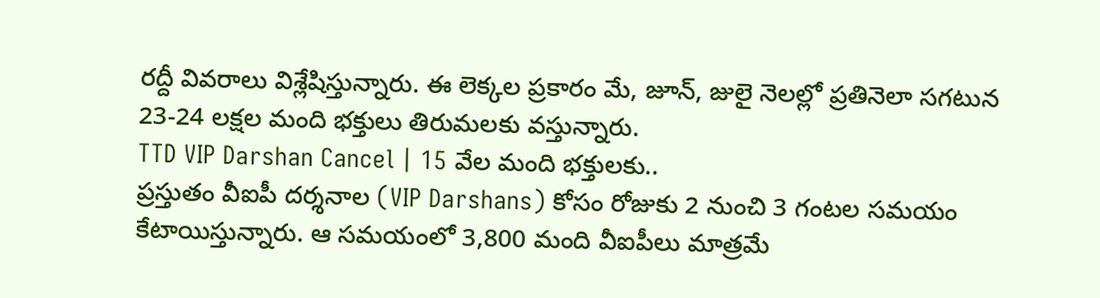రద్దీ వివరాలు విశ్లేషిస్తున్నారు. ఈ లెక్కల ప్రకారం మే, జూన్, జులై నెలల్లో ప్రతినెలా సగటున 23-24 లక్షల మంది భక్తులు తిరుమలకు వస్తున్నారు.
TTD VIP Darshan Cancel | 15 వేల మంది భక్తులకు..
ప్రస్తుతం వీఐపీ దర్శనాల (VIP Darshans) కోసం రోజుకు 2 నుంచి 3 గంటల సమయం కేటాయిస్తున్నారు. ఆ సమయంలో 3,800 మంది వీఐపీలు మాత్రమే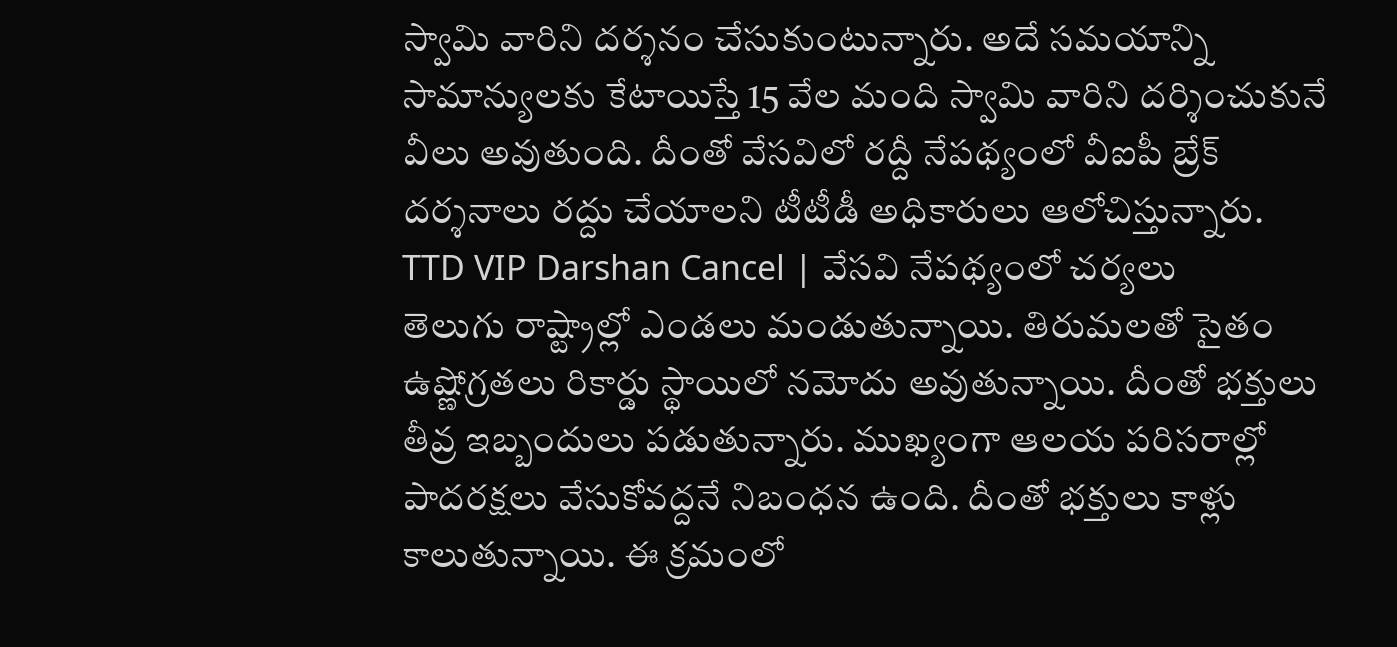స్వామి వారిని దర్శనం చేసుకుంటున్నారు. అదే సమయాన్ని సామాన్యులకు కేటాయిస్తే 15 వేల మంది స్వామి వారిని దర్శించుకునే వీలు అవుతుంది. దీంతో వేసవిలో రద్దీ నేపథ్యంలో వీఐపీ బ్రేక్ దర్శనాలు రద్దు చేయాలని టీటీడీ అధికారులు ఆలోచిస్తున్నారు.
TTD VIP Darshan Cancel | వేసవి నేపథ్యంలో చర్యలు
తెలుగు రాష్ట్రాల్లో ఎండలు మండుతున్నాయి. తిరుమలతో సైతం ఉష్ణోగ్రతలు రికార్డు స్థాయిలో నమోదు అవుతున్నాయి. దీంతో భక్తులు తీవ్ర ఇబ్బందులు పడుతున్నారు. ముఖ్యంగా ఆలయ పరిసరాల్లో పాదరక్షలు వేసుకోవద్దనే నిబంధన ఉంది. దీంతో భక్తులు కాళ్లు కాలుతున్నాయి. ఈ క్రమంలో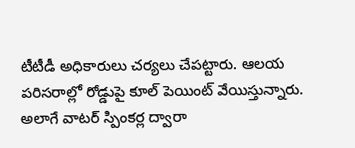టీటీడీ అధికారులు చర్యలు చేపట్టారు. ఆలయ పరిసరాల్లో రోడ్డుపై కూల్ పెయింట్ వేయిస్తున్నారు. అలాగే వాటర్ స్పింకర్ల ద్వారా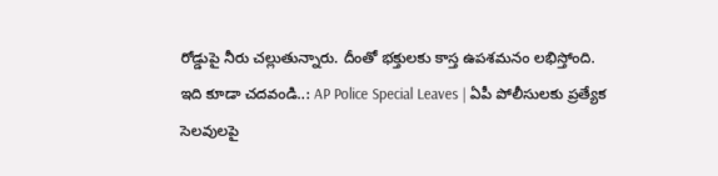రోడ్డుపై నీరు చల్లుతున్నారు. దీంతో భక్తులకు కాస్త ఉపశమనం లభిస్తోంది.
ఇది కూడా చదవండి..: AP Police Special Leaves | ఏపీ పోలీసులకు ప్రత్యేక సెలవులపై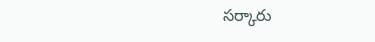సర్కారు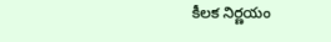కీలక నిర్ణయం